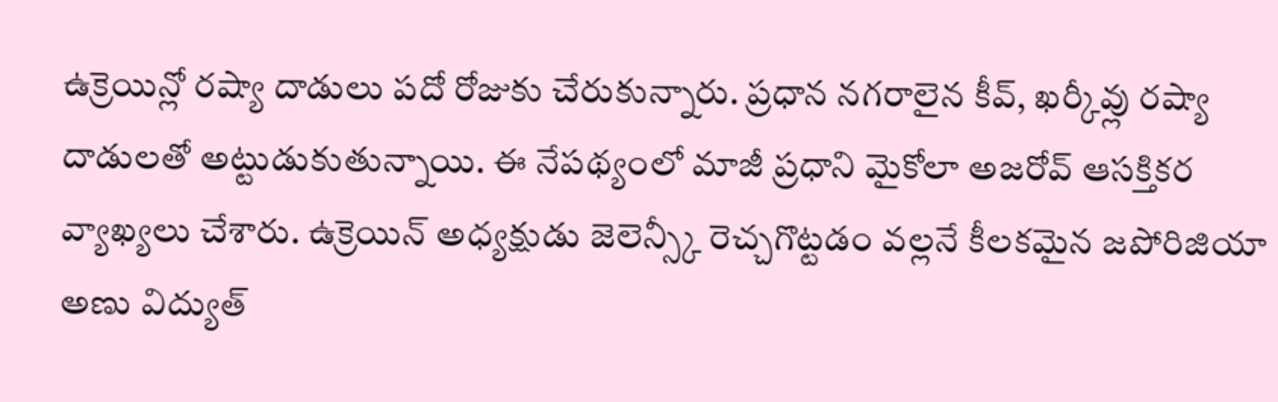ఉక్రెయిన్లో రష్యా దాడులు పదో రోజుకు చేరుకున్నారు. ప్రధాన నగరాలైన కీవ్, ఖర్కీవ్లు రష్యా దాడులతో అట్టుడుకుతున్నాయి. ఈ నేపథ్యంలో మాజీ ప్రధాని మైకోలా అజరోవ్ ఆసక్తికర వ్యాఖ్యలు చేశారు. ఉక్రెయిన్ అధ్యక్షుడు జెలెన్స్కీ రెచ్చగొట్టడం వల్లనే కీలకమైన జపోరిజియా అణు విద్యుత్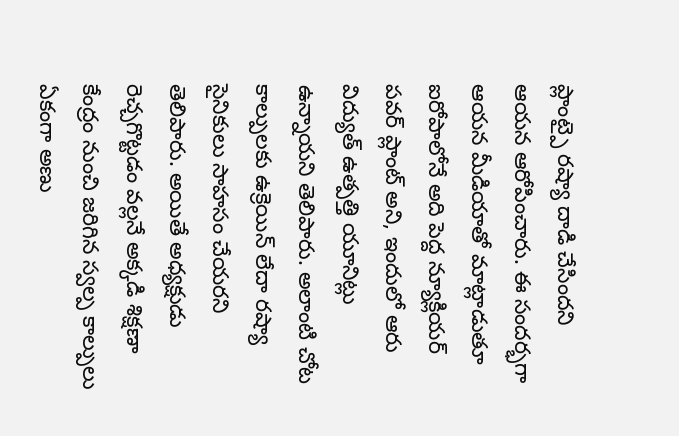ప్లాంట్పై రష్యా దాడి చేసిందని ఆయన ఆరోపించారు. ఈ సందర్భగా ఆయన మీడియాతో మాట్లాడుతూ ఐరోపాలోనే అది పెద్ద న్యూక్లియర్ పవర్ ప్లాంట్ అని, ఇందులో ఆరు విద్యుత్ ఉత్పత్తి యూనిట్లు ఉన్నాయని తెలిపారు. అలాంటి చోట కాల్పులకు ఉక్రెయిన్ లేదా రష్యా సైనికులు సాహసం చేయరని తెలిపారు. అయితే అధ్యక్షుడు రెచ్చగొట్టడం వల్లనే అక్కడి శిక్షణా కేంద్రం నుంచి జరిగిన స్వల్ప కాల్పులు ఏకంగా అణు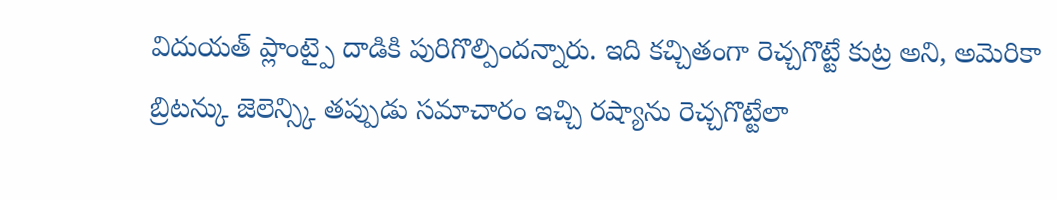విదుయత్ ప్లాంట్పై దాడికి పురిగొల్పిందన్నారు. ఇది కచ్చితంగా రెచ్చగొట్టే కుట్ర అని, అమెరికా బ్రిటన్కు జెలెన్స్కి తప్పుడు సమాచారం ఇచ్చి రష్యాను రెచ్చగొట్టేలా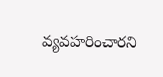వ్యవహరించారని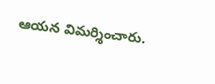ఆయన విమర్శించారు.